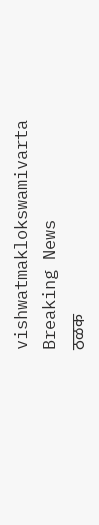vishwatmaklokswamivarta
Breaking News
ठळक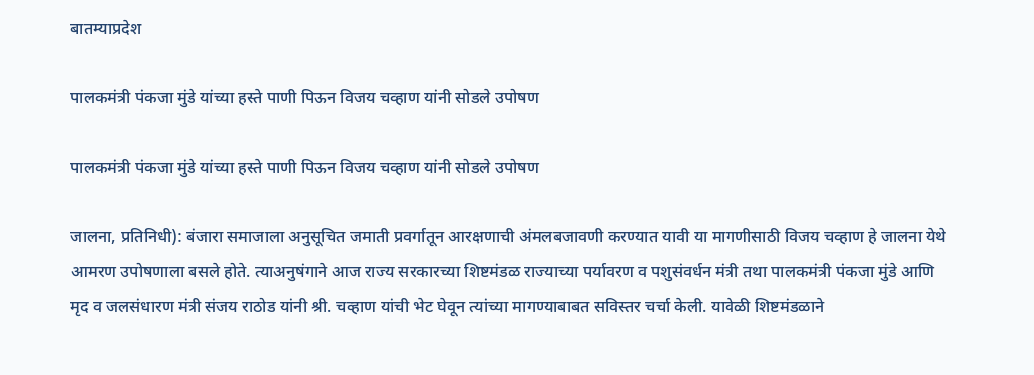बातम्याप्रदेश

पालकमंत्री पंकजा मुंडे यांच्या हस्ते पाणी पिऊन विजय चव्हाण यांनी सोडले उपोषण

पालकमंत्री पंकजा मुंडे यांच्या हस्ते पाणी पिऊन विजय चव्हाण यांनी सोडले उपोषण

जालना, प्रतिनिधी): बंजारा समाजाला अनुसूचित जमाती प्रवर्गातून आरक्षणाची अंमलबजावणी करण्यात यावी या मागणीसाठी विजय चव्हाण हे जालना येथे आमरण उपोषणाला बसले होते. त्याअनुषंगाने आज राज्य सरकारच्या शिष्टमंडळ राज्याच्या पर्यावरण व पशुसंवर्धन मंत्री तथा पालकमंत्री पंकजा मुंडे आणि मृद व जलसंधारण मंत्री संजय राठोड यांनी श्री. चव्हाण यांची भेट घेवून त्यांच्या मागण्याबाबत सविस्तर चर्चा केली. यावेळी शिष्टमंडळाने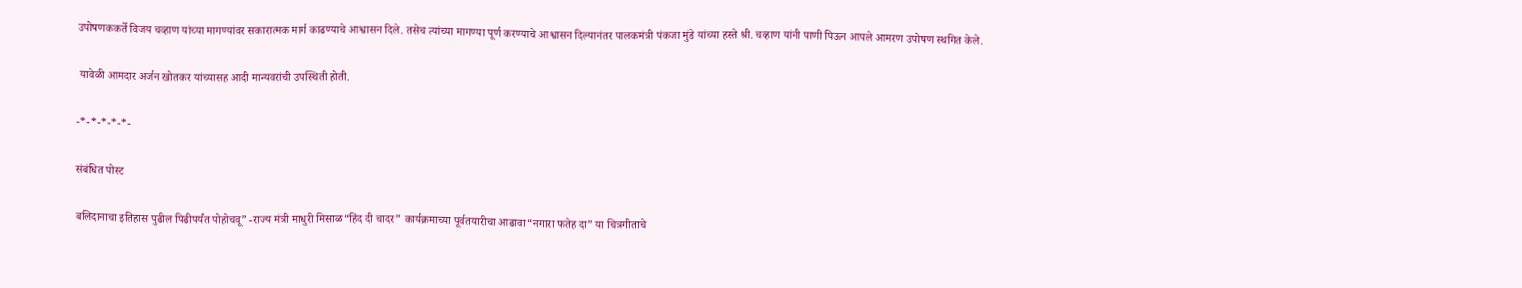उपोषणककर्ते विजय चव्हाण यांच्या मागण्यांवर सकारात्मक मार्ग काढण्याचे आश्वासन दिले. तसेच त्यांच्या मागण्या पूर्ण करण्याचे आश्वासन दिल्यानंतर पालकमंत्री पंकजा मुंडे यांच्या हस्ते श्री. चव्हाण यांनी पाणी पिऊन आपले आमरण उपोषण स्थगित केले.

 यावेळी आमदार अर्जन खोतकर यांच्यासह आदी मान्यवरांची उपस्थिती होती.

-*-*-*-*-*-

संबंधित पोस्ट

बलिदानाचा इतिहास पुढील पिढीपर्यंत पोहोचवू” -राज्य मंत्री माधुरी मिसाळ“हिंद दी चादर” कार्यक्रमाच्या पूर्वतयारीचा आढावा“नगारा फतेह दा” या चित्रगीताचे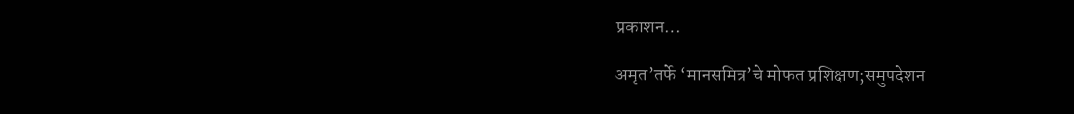प्रकाशन…

अमृत’तर्फे ‘मानसमित्र’चे मोफत प्रशिक्षण;समुपदेशन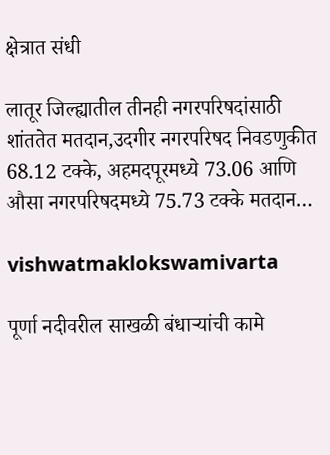क्षेत्रात संधी

लातूर जिल्ह्यातील तीनही नगरपरिषदांसाठी शांततेत मतदान,उदगीर नगरपरिषद निवडणुकीत 68.12 टक्के, अहमदपूरमध्ये 73.06 आणि औसा नगरपरिषदमध्ये 75.73 टक्के मतदान…

vishwatmaklokswamivarta

पूर्णा नदीवरील साखळी बंधाऱ्यांची कामे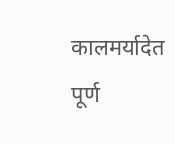कालमर्यादेत पूर्ण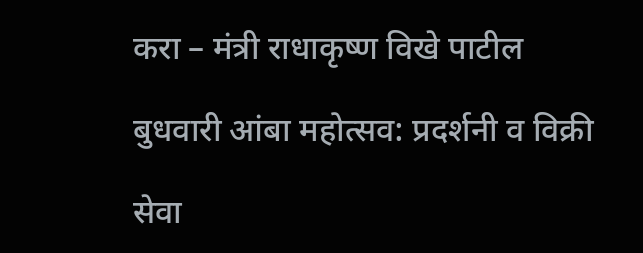करा – मंत्री राधाकृष्ण विखे पाटील

बुधवारी आंबा महोत्सव: प्रदर्शनी व विक्री

सेवा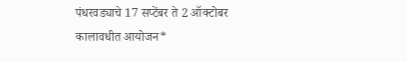पंधरवड्याचे 17 सप्टेंबर ते 2 ऑक्टोबर कालावधीत आयोजन*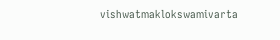vishwatmaklokswamivarta